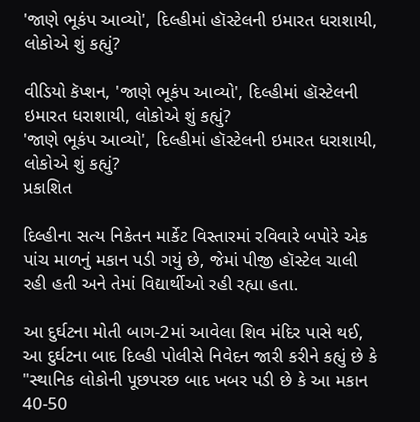'જાણે ભૂકંપ આવ્યો', દિલ્હીમાં હૉસ્ટેલની ઇમારત ધરાશાયી, લોકોએ શું કહ્યું?

વીડિયો કૅપ્શન, 'જાણે ભૂકંપ આવ્યો', દિલ્હીમાં હૉસ્ટેલની ઇમારત ધરાશાયી, લોકોએ શું કહ્યું?
'જાણે ભૂકંપ આવ્યો', દિલ્હીમાં હૉસ્ટેલની ઇમારત ધરાશાયી, લોકોએ શું કહ્યું?
પ્રકાશિત

દિલ્હીના સત્ય નિકેતન માર્કેટ વિસ્તારમાં રવિવારે બપોરે એક પાંચ માળનું મકાન પડી ગયું છે, જેમાં પીજી હૉસ્ટેલ ચાલી રહી હતી અને તેમાં વિદ્યાર્થીઓ રહી રહ્યા હતા.

આ દુર્ઘટના મોતી બાગ-2માં આવેલા શિવ મંદિર પાસે થઈ, આ દુર્ઘટના બાદ દિલ્હી પોલીસે નિવેદન જારી કરીને કહ્યું છે કે "સ્થાનિક લોકોની પૂછપરછ બાદ ખબર પડી છે કે આ મકાન 40-50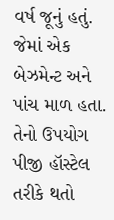વર્ષ જૂનું હતું. જેમાં એક બેઝમેન્ટ અને પાંચ માળ હતા. તેનો ઉપયોગ પીજી હૉસ્ટેલ તરીકે થતો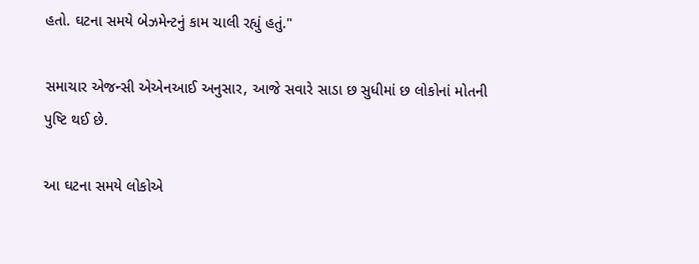હતો. ઘટના સમયે બેઝમેન્ટનું કામ ચાલી રહ્યું હતું."

સમાચાર એજન્સી એએનઆઈ અનુસાર, આજે સવારે સાડા છ સુધીમાં છ લોકોનાં મોતની પુષ્ટિ થઈ છે.

આ ઘટના સમયે લોકોએ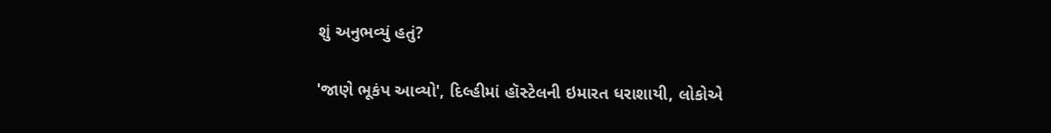શું અનુભવ્યું હતું?

'જાણે ભૂકંપ આવ્યો', દિલ્હીમાં હૉસ્ટેલની ઇમારત ધરાશાયી, લોકોએ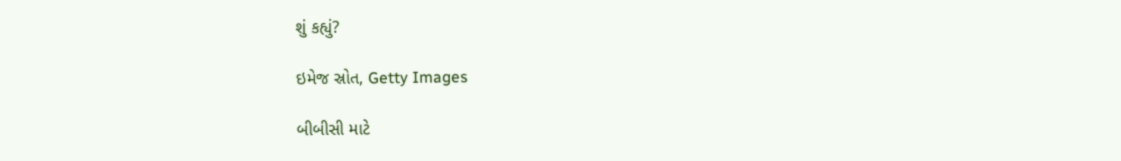શું કહ્યું?

ઇમેજ સ્રોત, Getty Images

બીબીસી માટે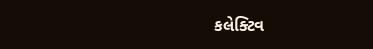કલેક્ટિવ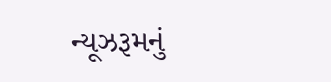ન્યૂઝરૂમનું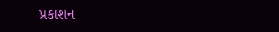પ્રકાશન